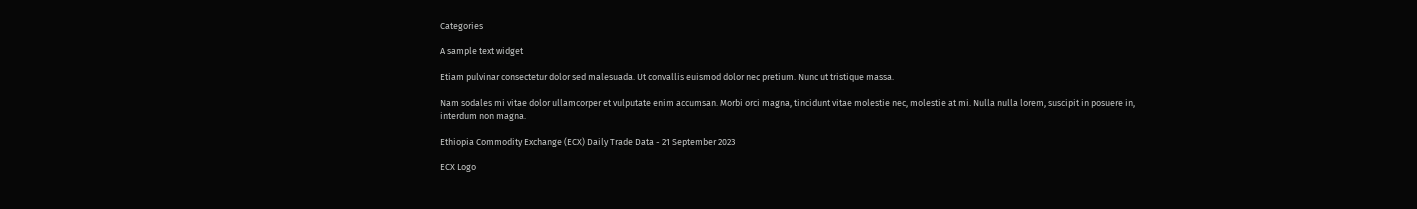Categories

A sample text widget

Etiam pulvinar consectetur dolor sed malesuada. Ut convallis euismod dolor nec pretium. Nunc ut tristique massa.

Nam sodales mi vitae dolor ullamcorper et vulputate enim accumsan. Morbi orci magna, tincidunt vitae molestie nec, molestie at mi. Nulla nulla lorem, suscipit in posuere in, interdum non magna.

Ethiopia Commodity Exchange (ECX) Daily Trade Data - 21 September 2023

ECX Logo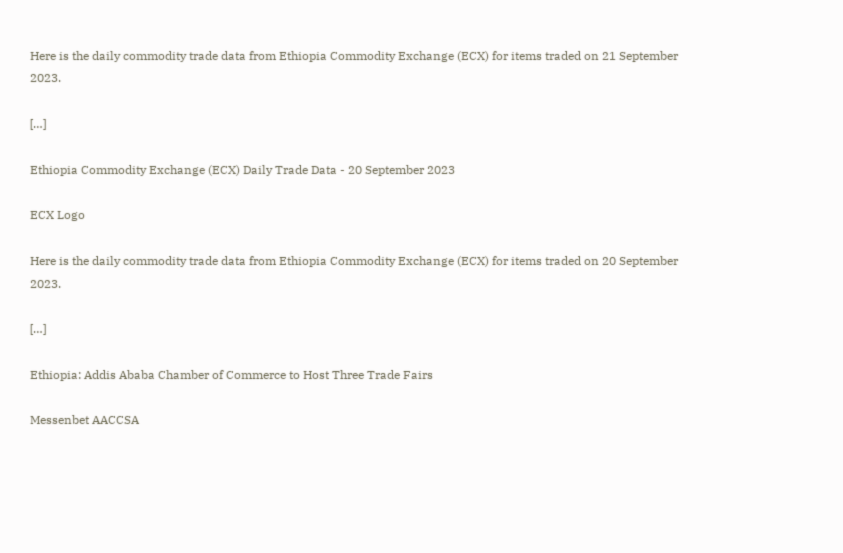Here is the daily commodity trade data from Ethiopia Commodity Exchange (ECX) for items traded on 21 September 2023.

[…]

Ethiopia Commodity Exchange (ECX) Daily Trade Data - 20 September 2023

ECX Logo

Here is the daily commodity trade data from Ethiopia Commodity Exchange (ECX) for items traded on 20 September 2023.

[…]

Ethiopia: Addis Ababa Chamber of Commerce to Host Three Trade Fairs

Messenbet AACCSA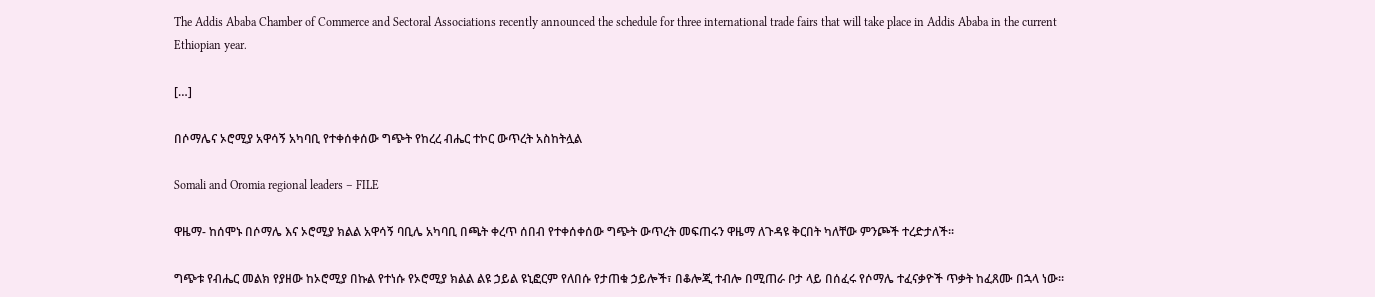The Addis Ababa Chamber of Commerce and Sectoral Associations recently announced the schedule for three international trade fairs that will take place in Addis Ababa in the current Ethiopian year.

[…]

በሶማሌና ኦሮሚያ አዋሳኝ አካባቢ የተቀሰቀሰው ግጭት የከረረ ብሔር ተኮር ውጥረት አስከትሏል

Somali and Oromia regional leaders – FILE

ዋዜማ- ከሰሞኑ በሶማሌ እና ኦሮሚያ ክልል አዋሳኝ ባቢሌ አካባቢ በጫት ቀረጥ ሰበብ የተቀሰቀሰው ግጭት ውጥረት መፍጠሩን ዋዜማ ለጉዳዩ ቅርበት ካለቸው ምንጮች ተረድታለች፡፡

ግጭቱ የብሔር መልክ የያዘው ከኦሮሚያ በኩል የተነሱ የኦሮሚያ ክልል ልዩ ኃይል ዩኒፎርም የለበሱ የታጠቁ ኃይሎች፣ በቆሎጂ ተብሎ በሚጠራ ቦታ ላይ በሰፈሩ የሶማሌ ተፈናቃዮች ጥቃት ከፈጸሙ በኋላ ነው።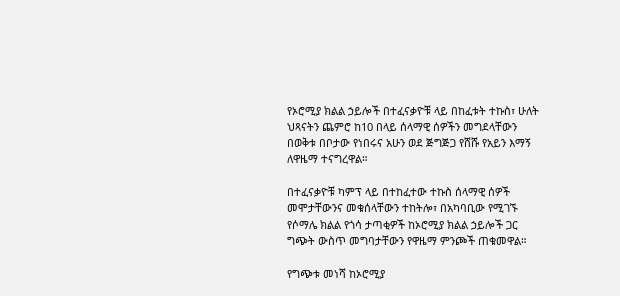የኦሮሚያ ክልል ኃይሎች በተፈናቃዮቹ ላይ በከፈቱት ተኩስ፣ ሁለት ህጻናትን ጨምሮ ከ10 በላይ ሰላማዊ ሰዎችን መግደላቸውን በወቅቱ በቦታው የነበሩና አሁን ወደ ጅግጅጋ የሸሹ የአይን እማኝ ለዋዜማ ተናግረዋል።

በተፈናቃዮቹ ካምፕ ላይ በተከፈተው ተኩስ ሰላማዊ ሰዎች መሞታቸውንና መቁሰላቸውን ተከትሎ፣ በአካባቢው የሚገኙ የሶማሌ ክልል የጎሳ ታጣቂዎች ከኦሮሚያ ክልል ኃይሎች ጋር ግጭት ውስጥ መግባታቸውን የዋዜማ ምንጮች ጠቁመዋል።

የግጭቱ መነሻ ከኦሮሚያ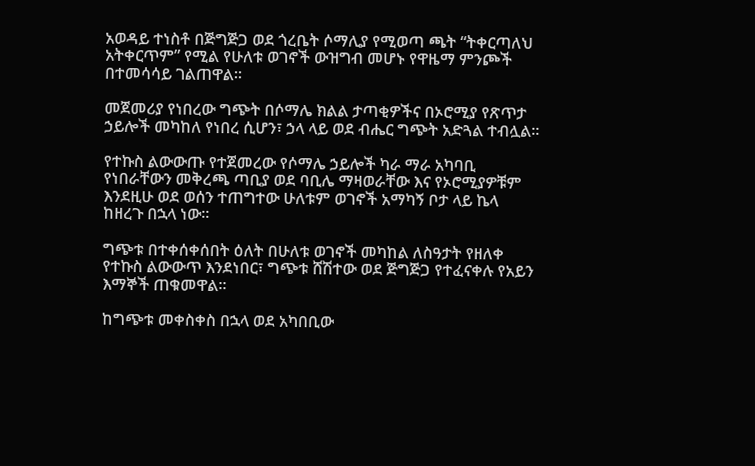አወዳይ ተነስቶ በጅግጅጋ ወደ ጎረቤት ሶማሊያ የሚወጣ ጫት “ትቀርጣለህ አትቀርጥም” የሚል የሁለቱ ወገኖች ውዝግብ መሆኑ የዋዜማ ምንጮች በተመሳሳይ ገልጠዋል።

መጀመሪያ የነበረው ግጭት በሶማሌ ክልል ታጣቂዎችና በኦሮሚያ የጽጥታ ኃይሎች መካከለ የነበረ ሲሆን፣ ኃላ ላይ ወደ ብሔር ግጭት አድጓል ተብሏል።

የተኩስ ልውውጡ የተጀመረው የሶማሌ ኃይሎች ካራ ማራ አካባቢ የነበራቸውን መቅረጫ ጣቢያ ወደ ባቢሌ ማዛወራቸው እና የኦሮሚያዎቹም እንደዚሁ ወደ ወሰን ተጠግተው ሁለቱም ወገኖች አማካኝ ቦታ ላይ ኬላ ከዘረጉ በኋላ ነው፡፡

ግጭቱ በተቀሰቀሰበት ዕለት በሁለቱ ወገኖች መካከል ለስዓታት የዘለቀ የተኩስ ልውውጥ እንደነበር፣ ግጭቱ ሸሽተው ወደ ጅግጅጋ የተፈናቀሉ የአይን እማኞች ጠቁመዋል።

ከግጭቱ መቀስቀስ በኋላ ወደ አካበቢው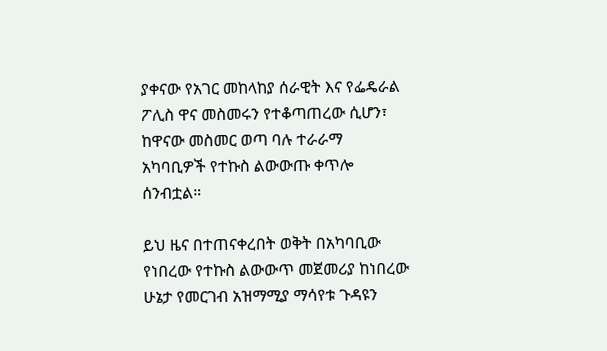ያቀናው የአገር መከላከያ ሰራዊት እና የፌዴራል ፖሊስ ዋና መስመሩን የተቆጣጠረው ሲሆን፣ ከዋናው መስመር ወጣ ባሉ ተራራማ አካባቢዎች የተኩስ ልውውጡ ቀጥሎ ሰንብቷል።

ይህ ዜና በተጠናቀረበት ወቅት በአካባቢው የነበረው የተኩስ ልውውጥ መጀመሪያ ከነበረው ሁኔታ የመርገብ አዝማሚያ ማሳየቱ ጉዳዩን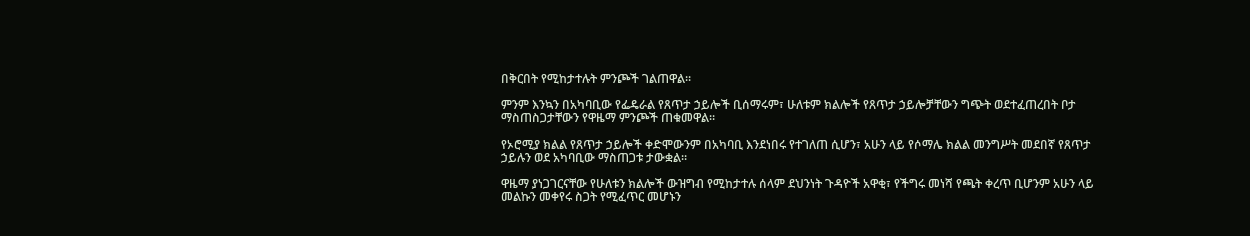በቅርበት የሚከታተሉት ምንጮች ገልጠዋል።

ምንም እንኳን በአካባቢው የፌዴራል የጸጥታ ኃይሎች ቢሰማሩም፣ ሁለቱም ክልሎች የጸጥታ ኃይሎቻቸውን ግጭት ወደተፈጠረበት ቦታ ማስጠስጋታቸውን የዋዜማ ምንጮች ጠቁመዋል።

የኦሮሚያ ክልል የጸጥታ ኃይሎች ቀድሞውንም በአካባቢ እንደነበሩ የተገለጠ ሲሆን፣ አሁን ላይ የሶማሌ ክልል መንግሥት መደበኛ የጸጥታ ኃይሉን ወደ አካባቢው ማስጠጋቱ ታውቋል።

ዋዜማ ያነጋገርናቸው የሁለቱን ክልሎች ውዝግብ የሚከታተሉ ሰላም ደህንነት ጉዳዮች አዋቂ፣ የችግሩ መነሻ የጫት ቀረጥ ቢሆንም አሁን ላይ መልኩን መቀየሩ ስጋት የሚፈጥር መሆኑን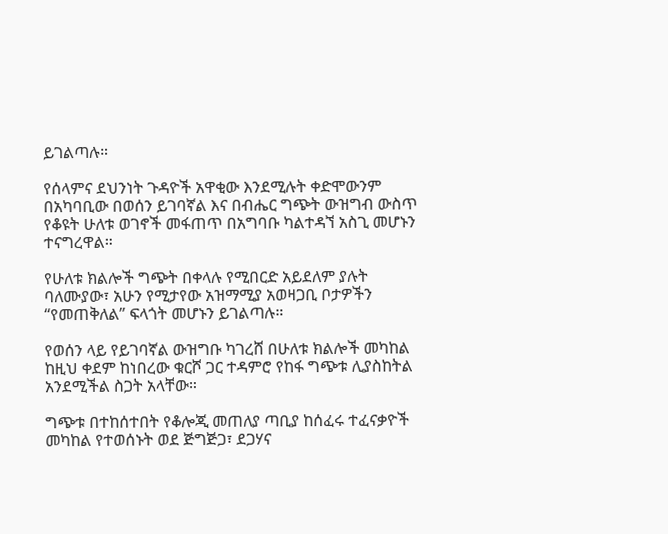ይገልጣሉ።

የሰላምና ደህንነት ጉዳዮች አዋቂው እንደሚሉት ቀድሞውንም በአካባቢው በወሰን ይገባኛል እና በብሔር ግጭት ውዝግብ ውስጥ የቆዩት ሁለቱ ወገኖች መፋጠጥ በአግባቡ ካልተዳኘ አስጊ መሆኑን ተናግረዋል።

የሁለቱ ክልሎች ግጭት በቀላሉ የሚበርድ አይደለም ያሉት ባለሙያው፣ አሁን የሚታየው አዝማሚያ አወዛጋቢ ቦታዎችን “የመጠቅለል” ፍላጎት መሆኑን ይገልጣሉ።

የወሰን ላይ የይገባኛል ውዝግቡ ካገረሸ በሁለቱ ክልሎች መካከል ከዚህ ቀደም ከነበረው ቁርሾ ጋር ተዳምሮ የከፋ ግጭቱ ሊያስከትል አንደሚችል ስጋት አላቸው።

ግጭቱ በተከሰተበት የቆሎጂ መጠለያ ጣቢያ ከሰፈሩ ተፈናቃዮች መካከል የተወሰኑት ወደ ጅግጅጋ፣ ደጋሃና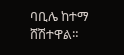ባቢሌ ከተማ ሸሽተዋል።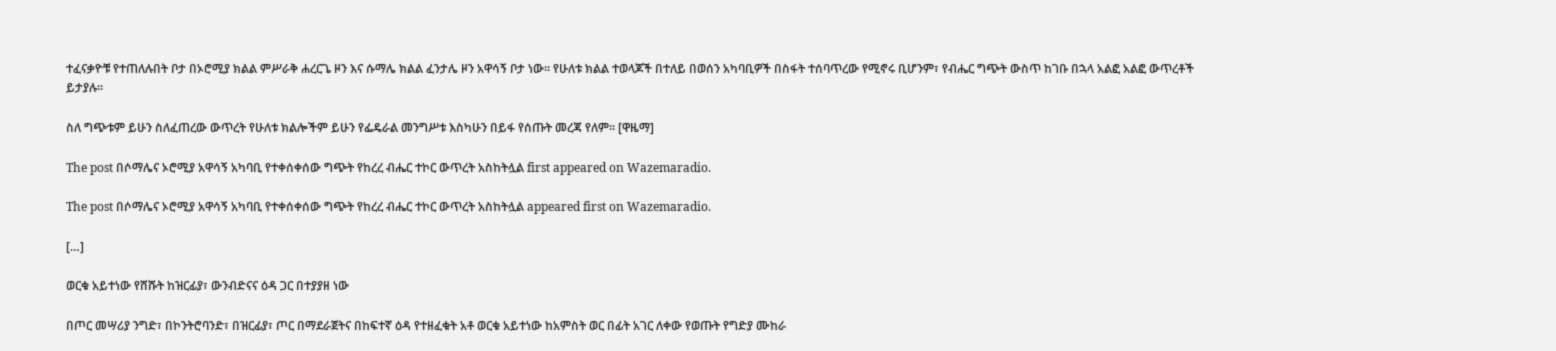ተፈናቃዮቹ የተጠለሉበት ቦታ በኦሮሚያ ክልል ምሥራቅ ሐረርጌ ዞን እና ሱማሌ ክልል ፈንታሌ ዞን አዋሳኝ ቦታ ነው። የሁለቱ ክልል ተወላጆች በተለይ በወሰን አካባቢዎች በስፋት ተሰባጥረው የሚኖሩ ቢሆንም፣ የብሔር ግጭት ውስጥ ከገቡ በኋላ አልፎ አልፎ ውጥረቶች ይታያሉ።

ስለ ግጭቱም ይሁን ስለፈጠረው ውጥረት የሁለቱ ክልሎችም ይሁን የፌዴራል መንግሥቱ እስካሁን በይፋ የሰጡት መረጃ የለም። [ዋዜማ]

The post በሶማሌና ኦሮሚያ አዋሳኝ አካባቢ የተቀሰቀሰው ግጭት የከረረ ብሔር ተኮር ውጥረት አስከትሏል first appeared on Wazemaradio.

The post በሶማሌና ኦሮሚያ አዋሳኝ አካባቢ የተቀሰቀሰው ግጭት የከረረ ብሔር ተኮር ውጥረት አስከትሏል appeared first on Wazemaradio.

[…]

ወርቁ አይተነው የሸሹት ከዝርፊያ፣ ውንብድናና ዕዳ ጋር በተያያዘ ነው

በጦር መሣሪያ ንግድ፣ በኮንትሮባንድ፣ በዝርፊያ፣ ጦር በማደራጀትና በከፍተኛ ዕዳ የተዘፈቁት አቶ ወርቁ አይተነው ከአምስት ወር በፊት አገር ለቀው የወጡት የግድያ ሙከራ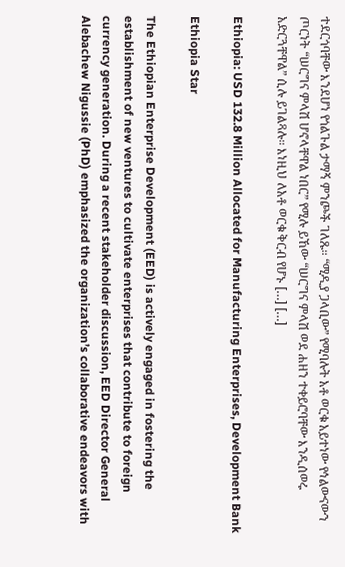ተደርጎባቸው እንደሆነ የጎልጉል ታማኝ ምንጮች ገለጹ። “ሚዲያ ጋላቢው” የሚባሉት አቶ ወርቁ አይተነው የኅልውናውን ጦርነት “ሠርግና ምላሽ ሆኖላቸዋል ነበር” የሚሉ ይኸው “ሠርግና ምላሽ ወደ ሐዘን ተቀይሮባቸው እንዲሰወሩ አድርጓቸዋል” ሲሉ ይገልጻሉ። እነዚህ ለአቶ ወርቁ ቅርብ የሆኑ […] […]

Ethiopia: USD 132.8 Million Allocated for Manufacturing Enterprises, Development Bank

Ethiopia Star

The Ethiopian Enterprise Development (EED) is actively engaged in fostering the establishment of new ventures to cultivate enterprises that contribute to foreign currency generation. During a recent stakeholder discussion, EED Director General Alebachew Nigussie (PhD) emphasized the organization’s collaborative endeavors with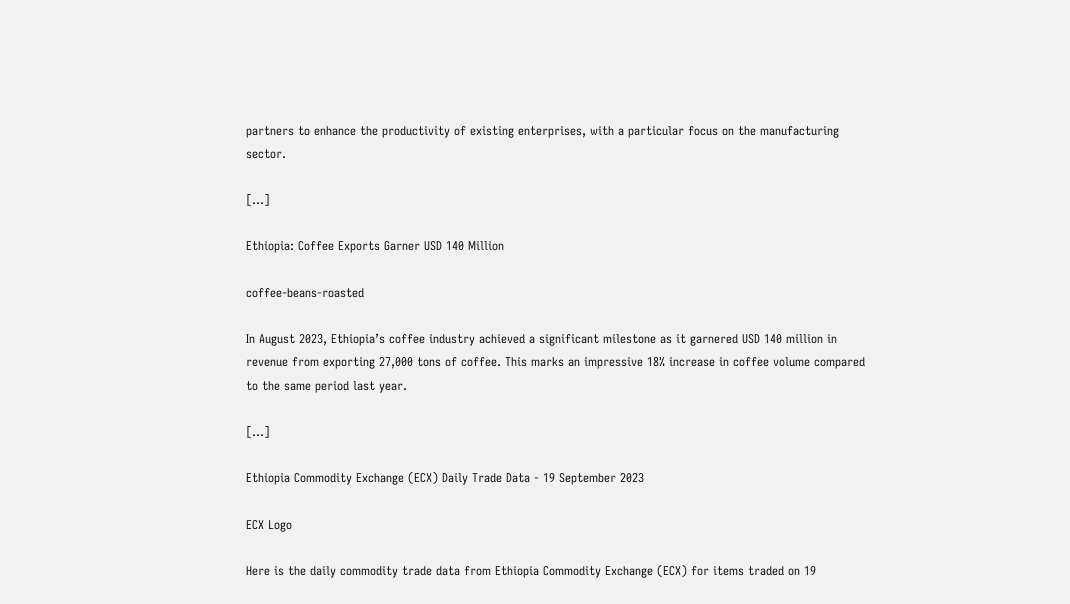partners to enhance the productivity of existing enterprises, with a particular focus on the manufacturing sector.

[…]

Ethiopia: Coffee Exports Garner USD 140 Million

coffee-beans-roasted

In August 2023, Ethiopia’s coffee industry achieved a significant milestone as it garnered USD 140 million in revenue from exporting 27,000 tons of coffee. This marks an impressive 18% increase in coffee volume compared to the same period last year.

[…]

Ethiopia Commodity Exchange (ECX) Daily Trade Data - 19 September 2023

ECX Logo

Here is the daily commodity trade data from Ethiopia Commodity Exchange (ECX) for items traded on 19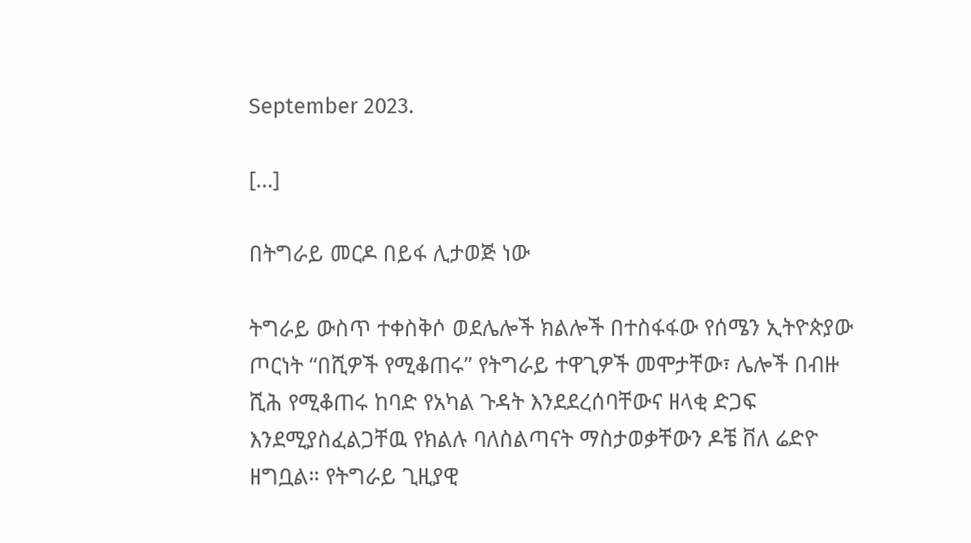September 2023.

[…]

በትግራይ መርዶ በይፋ ሊታወጅ ነው

ትግራይ ውስጥ ተቀስቅሶ ወደሌሎች ክልሎች በተስፋፋው የሰሜን ኢትዮጵያው ጦርነት “በሺዎች የሚቆጠሩ” የትግራይ ተዋጊዎች መሞታቸው፣ ሌሎች በብዙ ሺሕ የሚቆጠሩ ከባድ የአካል ጉዳት እንደደረሰባቸውና ዘላቂ ድጋፍ እንደሚያስፈልጋቸዉ የክልሉ ባለስልጣናት ማስታወቃቸውን ዶቼ ቨለ ሬድዮ ዘግቧል። የትግራይ ጊዚያዊ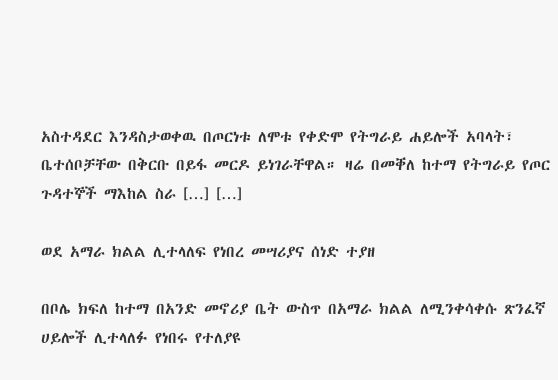አስተዳደር እንዳስታወቀዉ በጦርነቱ ለሞቱ የቀድሞ የትግራይ ሐይሎች አባላት፣ ቤተሰቦቻቸው በቅርቡ በይፋ መርዶ ይነገራቸዋል። ዛሬ በመቐለ ከተማ የትግራይ የጦር ጉዳተኞች ማእከል ስራ […] […]

ወደ አማራ ክልል ሊተላለፍ የነበረ መሣሪያና ሰነድ ተያዘ

በቦሌ ክፍለ ከተማ በአንድ መኖሪያ ቤት ውስጥ በአማራ ክልል ለሚንቀሳቀሱ ጽንፈኛ ሀይሎች ሊተላለፉ የነበሩ የተለያዩ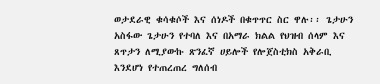ወታደራዊ ቁሳቁሶች እና ሰነዶች በቁጥጥር ስር ዋሉ፡፡ ጌታሁን አስፋው ጌታሁን የተባለ እና በአማራ ክልል የህዝብ ሰላም እና ጸጥታን ለሚያውኩ ጽንፈኛ ሀይሎች የሎጀስቲክስ አቅራቢ እንደሆነ የተጠረጠረ ግለሰብ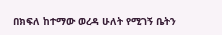በክፍለ ከተማው ወረዳ ሁለት የሚገኝ ቤትን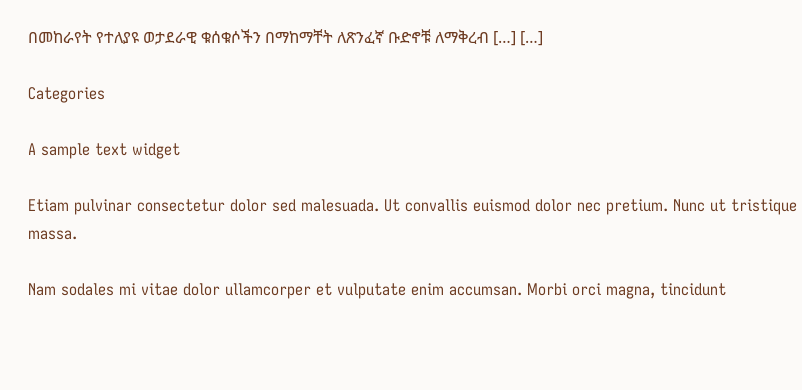በመከራየት የተለያዩ ወታደራዊ ቁሰቁሶችን በማከማቸት ለጽንፈኛ ቡድኖቹ ለማቅረብ […] […]

Categories

A sample text widget

Etiam pulvinar consectetur dolor sed malesuada. Ut convallis euismod dolor nec pretium. Nunc ut tristique massa.

Nam sodales mi vitae dolor ullamcorper et vulputate enim accumsan. Morbi orci magna, tincidunt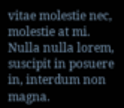vitae molestie nec, molestie at mi. Nulla nulla lorem, suscipit in posuere in, interdum non magna.